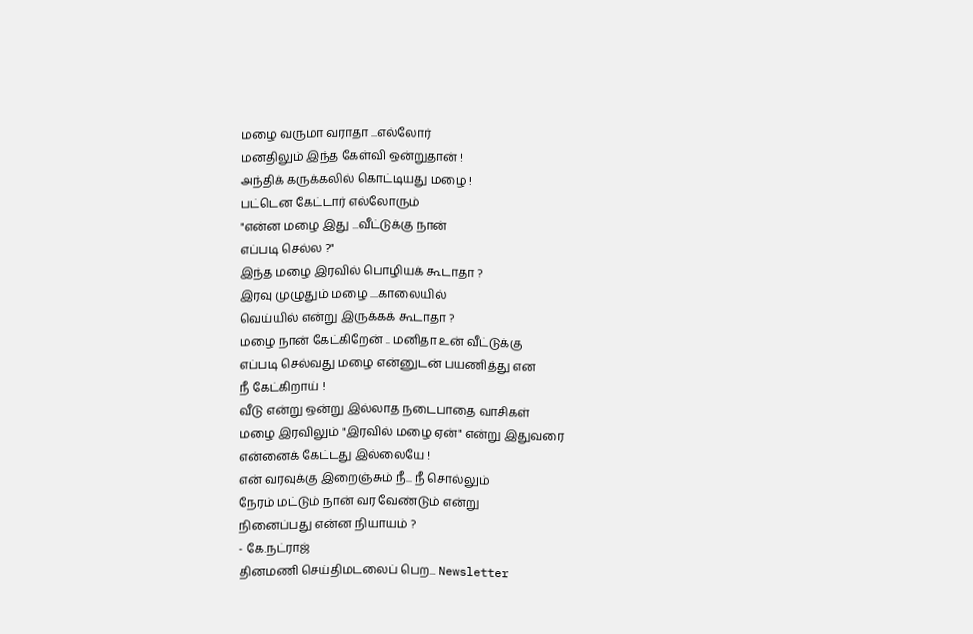மழை வருமா வராதா ...எல்லோர்
மனதிலும் இந்த கேள்வி ஒன்றுதான் !
அந்திக் கருக்கலில் கொட்டியது மழை !
பட்டென கேட்டார் எல்லோரும்
"என்ன மழை இது ...வீட்டுக்கு நான்
எப்படி செல்ல ?"
இந்த மழை இரவில் பொழியக் கூடாதா ?
இரவு முழுதும் மழை ....காலையில்
வெய்யில் என்று இருக்கக் கூடாதா ?
மழை நான் கேட்கிறேன் .. மனிதா உன் வீட்டுக்கு
எப்படி செல்வது மழை என்னுடன் பயணித்து என
நீ கேட்கிறாய் !
வீடு என்று ஒன்று இல்லாத நடைபாதை வாசிகள்
மழை இரவிலும் "இரவில் மழை ஏன்" என்று இதுவரை
என்னைக் கேட்டது இல்லையே !
என் வரவுக்கு இறைஞ்சும் நீ... நீ சொல்லும்
நேரம் மட்டும் நான் வர வேண்டும் என்று
நினைப்பது என்ன நியாயம் ?
- கே.நட்ராஜ்
தினமணி செய்திமடலைப் பெற... Newsletter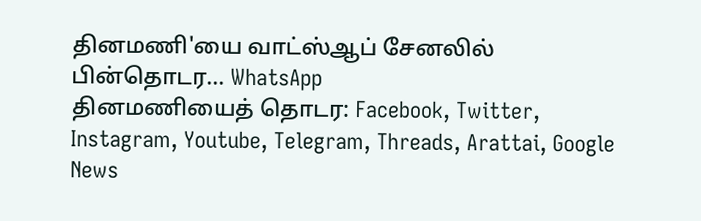தினமணி'யை வாட்ஸ்ஆப் சேனலில் பின்தொடர... WhatsApp
தினமணியைத் தொடர: Facebook, Twitter, Instagram, Youtube, Telegram, Threads, Arattai, Google News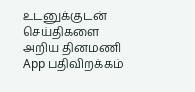உடனுக்குடன் செய்திகளை அறிய தினமணி App பதிவிறக்கம்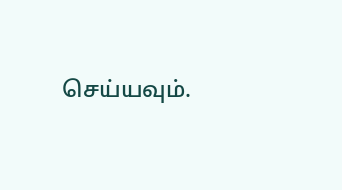செய்யவும்.